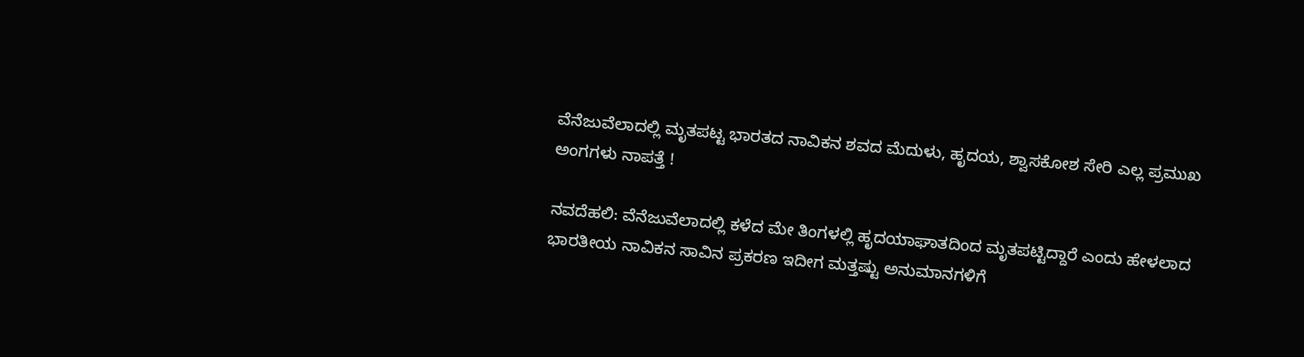ವೆನೆಜುವೆಲಾದಲ್ಲಿ ಮೃತಪಟ್ಟ ಭಾರತದ ನಾವಿಕನ ಶವದ ಮೆದುಳು, ಹೃದಯ, ಶ್ವಾಸಕೋಶ ಸೇರಿ ಎಲ್ಲ ಪ್ರಮುಖ ಅಂಗಗಳು ನಾಪತ್ತೆ !

ನವದೆಹಲಿ: ವೆನೆಜುವೆಲಾದಲ್ಲಿ ಕಳೆದ ಮೇ ತಿಂಗಳಲ್ಲಿ ಹೃದಯಾಘಾತದಿಂದ ಮೃತಪಟ್ಟಿದ್ದಾರೆ ಎಂದು ಹೇಳಲಾದ ಭಾರತೀಯ ನಾವಿಕನ ಸಾವಿನ ಪ್ರಕರಣ ಇದೀಗ ಮತ್ತಷ್ಟು ಅನುಮಾನಗಳಿಗೆ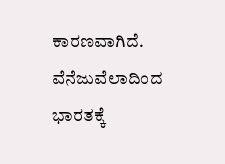ಕಾರಣವಾಗಿದೆ. ವೆನೆಜುವೆಲಾದಿಂದ ಭಾರತಕ್ಕೆ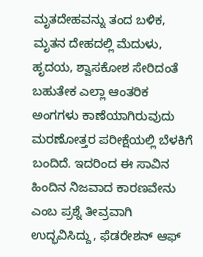ಮೃತದೇಹವನ್ನು ತಂದ ಬಳಿಕ, ಮೃತನ ದೇಹದಲ್ಲಿ ಮೆದುಳು, ಹೃದಯ, ಶ್ವಾಸಕೋಶ ಸೇರಿದಂತೆ ಬಹುತೇಕ ಎಲ್ಲಾ ಆಂತರಿಕ ಅಂಗಗಳು ಕಾಣೆಯಾಗಿರುವುದು ಮರಣೋತ್ತರ ಪರೀಕ್ಷೆಯಲ್ಲಿ ಬೆಳಕಿಗೆ ಬಂದಿದೆ. ಇದರಿಂದ ಈ ಸಾವಿನ ಹಿಂದಿನ ನಿಜವಾದ ಕಾರಣವೇನು ಎಂಬ ಪ್ರಶ್ನೆ ತೀವ್ರವಾಗಿ ಉದ್ಭವಿಸಿದ್ದು, ಫೆಡರೇಶನ್ ಆಫ್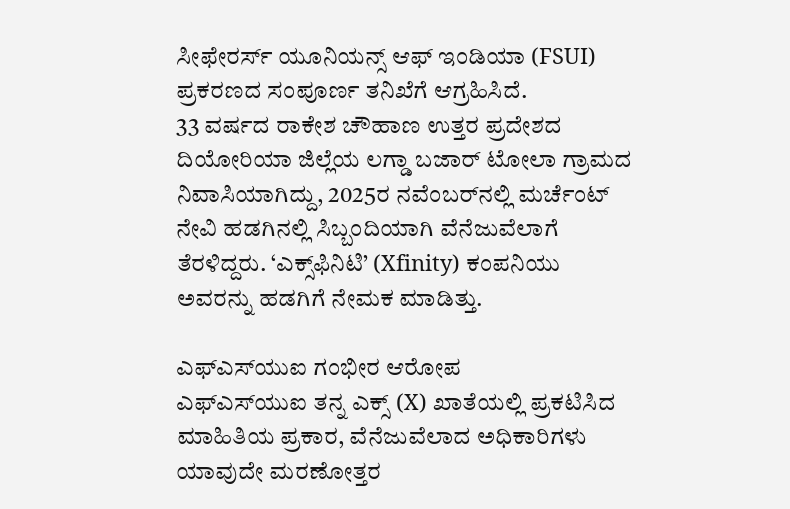ಸೀಫೇರರ್ಸ್ ಯೂನಿಯನ್ಸ್ ಆಫ್ ಇಂಡಿಯಾ (FSUI) ಪ್ರಕರಣದ ಸಂಪೂರ್ಣ ತನಿಖೆಗೆ ಆಗ್ರಹಿಸಿದೆ.
33 ವರ್ಷದ ರಾಕೇಶ ಚೌಹಾಣ ಉತ್ತರ ಪ್ರದೇಶದ ದಿಯೋರಿಯಾ ಜಿಲ್ಲೆಯ ಲಗ್ಡಾ ಬಜಾರ್ ಟೋಲಾ ಗ್ರಾಮದ ನಿವಾಸಿಯಾಗಿದ್ದು, 2025ರ ನವೆಂಬರ್‌ನಲ್ಲಿ ಮರ್ಚೆಂಟ್ ನೇವಿ ಹಡಗಿನಲ್ಲಿ ಸಿಬ್ಬಂದಿಯಾಗಿ ವೆನೆಜುವೆಲಾಗೆ ತೆರಳಿದ್ದರು. ‘ಎಕ್ಸ್‌ಫಿನಿಟಿ’ (Xfinity) ಕಂಪನಿಯು ಅವರನ್ನು ಹಡಗಿಗೆ ನೇಮಕ ಮಾಡಿತ್ತು.

ಎಫ್‌ಎಸ್‌ಯುಐ ಗಂಭೀರ ಆರೋಪ
ಎಫ್‌ಎಸ್‌ಯುಐ ತನ್ನ ಎಕ್ಸ್ (X) ಖಾತೆಯಲ್ಲಿ ಪ್ರಕಟಿಸಿದ ಮಾಹಿತಿಯ ಪ್ರಕಾರ, ವೆನೆಜುವೆಲಾದ ಅಧಿಕಾರಿಗಳು ಯಾವುದೇ ಮರಣೋತ್ತರ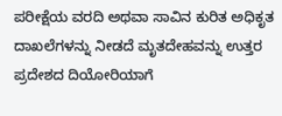ಪರೀಕ್ಷೆಯ ವರದಿ ಅಥವಾ ಸಾವಿನ ಕುರಿತ ಅಧಿಕೃತ ದಾಖಲೆಗಳನ್ನು ನೀಡದೆ ಮೃತದೇಹವನ್ನು ಉತ್ತರ ಪ್ರದೇಶದ ದಿಯೋರಿಯಾಗೆ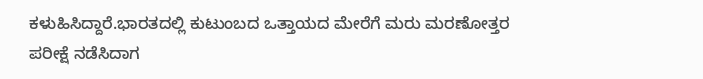ಕಳುಹಿಸಿದ್ದಾರೆ.ಭಾರತದಲ್ಲಿ ಕುಟುಂಬದ ಒತ್ತಾಯದ ಮೇರೆಗೆ ಮರು ಮರಣೋತ್ತರ ಪರೀಕ್ಷೆ ನಡೆಸಿದಾಗ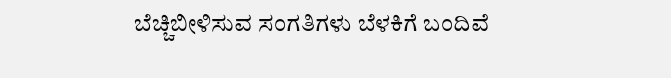ಬೆಚ್ಚಿಬೀಳಿಸುವ ಸಂಗತಿಗಳು ಬೆಳಕಿಗೆ ಬಂದಿವೆ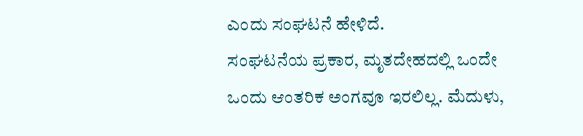ಎಂದು ಸಂಘಟನೆ ಹೇಳಿದೆ.
ಸಂಘಟನೆಯ ಪ್ರಕಾರ, ಮೃತದೇಹದಲ್ಲಿ ಒಂದೇ ಒಂದು ಆಂತರಿಕ ಅಂಗವೂ ಇರಲಿಲ್ಲ. ಮೆದುಳು,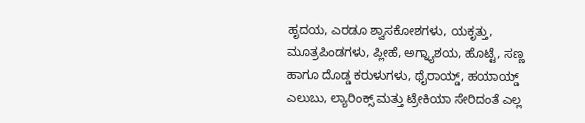ಹೃದಯ, ಎರಡೂ ಶ್ವಾಸಕೋಶಗಳು, ಯಕೃತ್ತು, ಮೂತ್ರಪಿಂಡಗಳು, ಪ್ಲೀಹೆ, ಅಗ್ನ್ಯಾಶಯ, ಹೊಟ್ಟೆ, ಸಣ್ಣ ಹಾಗೂ ದೊಡ್ಡ ಕರುಳುಗಳು, ಥೈರಾಯ್ಡ್, ಹಯಾಯ್ಡ್ ಎಲುಬು, ಲ್ಯಾರಿಂಕ್ಸ್ ಮತ್ತು ಟ್ರೇಕಿಯಾ ಸೇರಿದಂತೆ ಎಲ್ಲ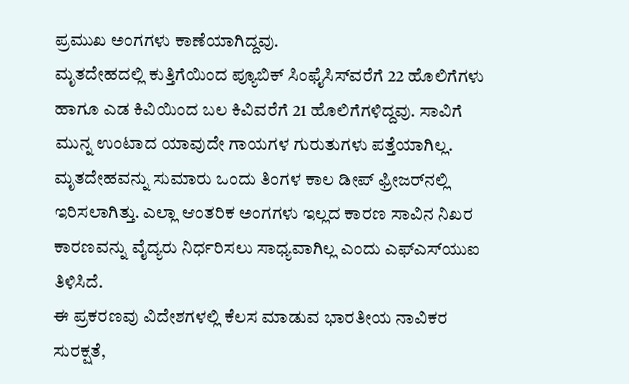ಪ್ರಮುಖ ಅಂಗಗಳು ಕಾಣೆಯಾಗಿದ್ದವು.
ಮೃತದೇಹದಲ್ಲಿ ಕುತ್ತಿಗೆಯಿಂದ ಪ್ಯೂಬಿಕ್ ಸಿಂಫೈಸಿಸ್‌ವರೆಗೆ 22 ಹೊಲಿಗೆಗಳು ಹಾಗೂ ಎಡ ಕಿವಿಯಿಂದ ಬಲ ಕಿವಿವರೆಗೆ 21 ಹೊಲಿಗೆಗಳಿದ್ದವು. ಸಾವಿಗೆ ಮುನ್ನ ಉಂಟಾದ ಯಾವುದೇ ಗಾಯಗಳ ಗುರುತುಗಳು ಪತ್ತೆಯಾಗಿಲ್ಲ. ಮೃತದೇಹವನ್ನು ಸುಮಾರು ಒಂದು ತಿಂಗಳ ಕಾಲ ಡೀಪ್ ಫ್ರೀಜರ್‌ನಲ್ಲಿ ಇರಿಸಲಾಗಿತ್ತು. ಎಲ್ಲಾ ಆಂತರಿಕ ಅಂಗಗಳು ಇಲ್ಲದ ಕಾರಣ ಸಾವಿನ ನಿಖರ ಕಾರಣವನ್ನು ವೈದ್ಯರು ನಿರ್ಧರಿಸಲು ಸಾಧ್ಯವಾಗಿಲ್ಲ ಎಂದು ಎಫ್‌ಎಸ್‌ಯುಐ ತಿಳಿಸಿದೆ.
ಈ ಪ್ರಕರಣವು ವಿದೇಶಗಳಲ್ಲಿ ಕೆಲಸ ಮಾಡುವ ಭಾರತೀಯ ನಾವಿಕರ ಸುರಕ್ಷತೆ,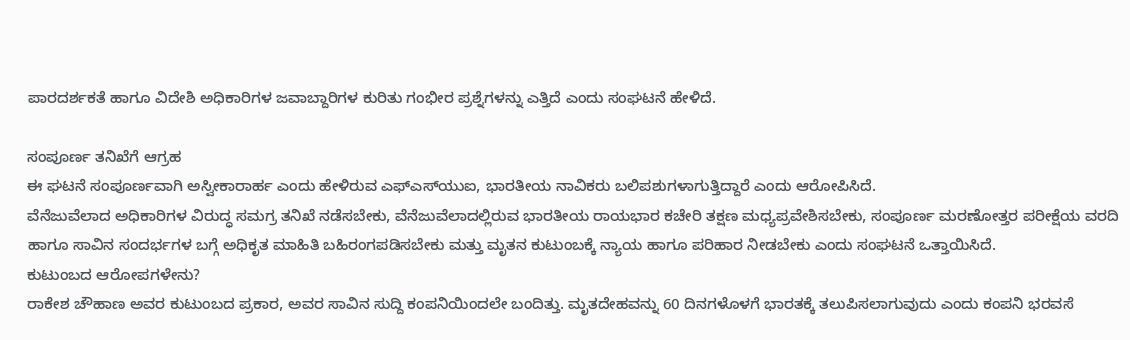ಪಾರದರ್ಶಕತೆ ಹಾಗೂ ವಿದೇಶಿ ಅಧಿಕಾರಿಗಳ ಜವಾಬ್ದಾರಿಗಳ ಕುರಿತು ಗಂಭೀರ ಪ್ರಶ್ನೆಗಳನ್ನು ಎತ್ತಿದೆ ಎಂದು ಸಂಘಟನೆ ಹೇಳಿದೆ.

ಸಂಪೂರ್ಣ ತನಿಖೆಗೆ ಆಗ್ರಹ
ಈ ಘಟನೆ ಸಂಪೂರ್ಣವಾಗಿ ಅಸ್ವೀಕಾರಾರ್ಹ ಎಂದು ಹೇಳಿರುವ ಎಫ್‌ಎಸ್‌ಯುಐ, ಭಾರತೀಯ ನಾವಿಕರು ಬಲಿಪಶುಗಳಾಗುತ್ತಿದ್ದಾರೆ ಎಂದು ಆರೋಪಿಸಿದೆ.
ವೆನೆಜುವೆಲಾದ ಅಧಿಕಾರಿಗಳ ವಿರುದ್ಧ ಸಮಗ್ರ ತನಿಖೆ ನಡೆಸಬೇಕು, ವೆನೆಜುವೆಲಾದಲ್ಲಿರುವ ಭಾರತೀಯ ರಾಯಭಾರ ಕಚೇರಿ ತಕ್ಷಣ ಮಧ್ಯಪ್ರವೇಶಿಸಬೇಕು, ಸಂಪೂರ್ಣ ಮರಣೋತ್ತರ ಪರೀಕ್ಷೆಯ ವರದಿ ಹಾಗೂ ಸಾವಿನ ಸಂದರ್ಭಗಳ ಬಗ್ಗೆ ಅಧಿಕೃತ ಮಾಹಿತಿ ಬಹಿರಂಗಪಡಿಸಬೇಕು ಮತ್ತು ಮೃತನ ಕುಟುಂಬಕ್ಕೆ ನ್ಯಾಯ ಹಾಗೂ ಪರಿಹಾರ ನೀಡಬೇಕು ಎಂದು ಸಂಘಟನೆ ಒತ್ತಾಯಿಸಿದೆ.
ಕುಟುಂಬದ ಆರೋಪಗಳೇನು?
ರಾಕೇಶ ಚೌಹಾಣ ಅವರ ಕುಟುಂಬದ ಪ್ರಕಾರ, ಅವರ ಸಾವಿನ ಸುದ್ದಿ ಕಂಪನಿಯಿಂದಲೇ ಬಂದಿತ್ತು. ಮೃತದೇಹವನ್ನು 60 ದಿನಗಳೊಳಗೆ ಭಾರತಕ್ಕೆ ತಲುಪಿಸಲಾಗುವುದು ಎಂದು ಕಂಪನಿ ಭರವಸೆ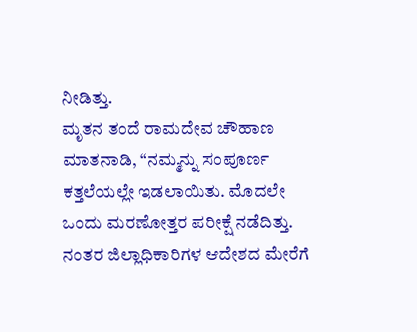ನೀಡಿತ್ತು.
ಮೃತನ ತಂದೆ ರಾಮದೇವ ಚೌಹಾಣ ಮಾತನಾಡಿ, “ನಮ್ಮನ್ನು ಸಂಪೂರ್ಣ ಕತ್ತಲೆಯಲ್ಲೇ ಇಡಲಾಯಿತು. ಮೊದಲೇ ಒಂದು ಮರಣೋತ್ತರ ಪರೀಕ್ಷೆ ನಡೆದಿತ್ತು. ನಂತರ ಜಿಲ್ಲಾಧಿಕಾರಿಗಳ ಆದೇಶದ ಮೇರೆಗೆ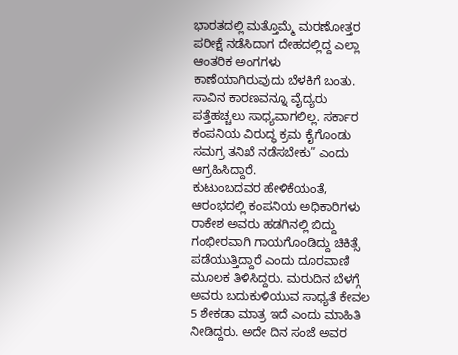ಭಾರತದಲ್ಲಿ ಮತ್ತೊಮ್ಮೆ ಮರಣೋತ್ತರ ಪರೀಕ್ಷೆ ನಡೆಸಿದಾಗ ದೇಹದಲ್ಲಿದ್ದ ಎಲ್ಲಾ ಆಂತರಿಕ ಅಂಗಗಳು ಕಾಣೆಯಾಗಿರುವುದು ಬೆಳಕಿಗೆ ಬಂತು. ಸಾವಿನ ಕಾರಣವನ್ನೂ ವೈದ್ಯರು ಪತ್ತೆಹಚ್ಚಲು ಸಾಧ್ಯವಾಗಲಿಲ್ಲ. ಸರ್ಕಾರ ಕಂಪನಿಯ ವಿರುದ್ಧ ಕ್ರಮ ಕೈಗೊಂಡು ಸಮಗ್ರ ತನಿಖೆ ನಡೆಸಬೇಕು” ಎಂದು ಆಗ್ರಹಿಸಿದ್ದಾರೆ.
ಕುಟುಂಬದವರ ಹೇಳಿಕೆಯಂತೆ, ಆರಂಭದಲ್ಲಿ ಕಂಪನಿಯ ಅಧಿಕಾರಿಗಳು ರಾಕೇಶ ಅವರು ಹಡಗಿನಲ್ಲಿ ಬಿದ್ದು ಗಂಭೀರವಾಗಿ ಗಾಯಗೊಂಡಿದ್ದು ಚಿಕಿತ್ಸೆ ಪಡೆಯುತ್ತಿದ್ದಾರೆ ಎಂದು ದೂರವಾಣಿ ಮೂಲಕ ತಿಳಿಸಿದ್ದರು. ಮರುದಿನ ಬೆಳಗ್ಗೆ ಅವರು ಬದುಕುಳಿಯುವ ಸಾಧ್ಯತೆ ಕೇವಲ 5 ಶೇಕಡಾ ಮಾತ್ರ ಇದೆ ಎಂದು ಮಾಹಿತಿ ನೀಡಿದ್ದರು. ಅದೇ ದಿನ ಸಂಜೆ ಅವರ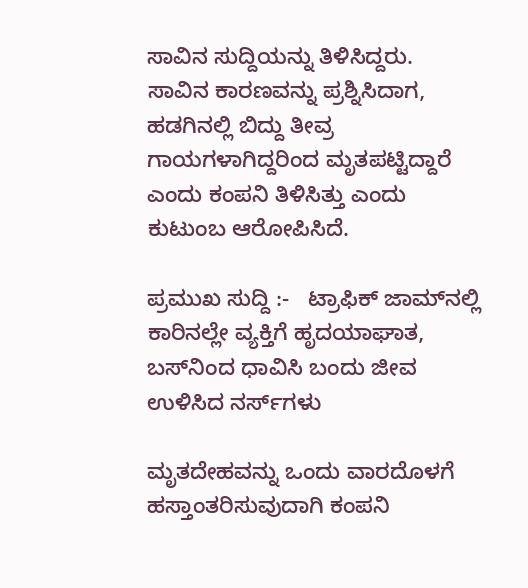ಸಾವಿನ ಸುದ್ದಿಯನ್ನು ತಿಳಿಸಿದ್ದರು.
ಸಾವಿನ ಕಾರಣವನ್ನು ಪ್ರಶ್ನಿಸಿದಾಗ, ಹಡಗಿನಲ್ಲಿ ಬಿದ್ದು ತೀವ್ರ ಗಾಯಗಳಾಗಿದ್ದರಿಂದ ಮೃತಪಟ್ಟಿದ್ದಾರೆ ಎಂದು ಕಂಪನಿ ತಿಳಿಸಿತ್ತು ಎಂದು ಕುಟುಂಬ ಆರೋಪಿಸಿದೆ.

ಪ್ರಮುಖ ಸುದ್ದಿ :-   ಟ್ರಾಫಿಕ್ ಜಾಮ್‌ನಲ್ಲಿ ಕಾರಿನಲ್ಲೇ ವ್ಯಕ್ತಿಗೆ ಹೃದಯಾಘಾತ, ಬಸ್‌ನಿಂದ ಧಾವಿಸಿ ಬಂದು ಜೀವ ಉಳಿಸಿದ ನರ್ಸ್‌ಗಳು

ಮೃತದೇಹವನ್ನು ಒಂದು ವಾರದೊಳಗೆ ಹಸ್ತಾಂತರಿಸುವುದಾಗಿ ಕಂಪನಿ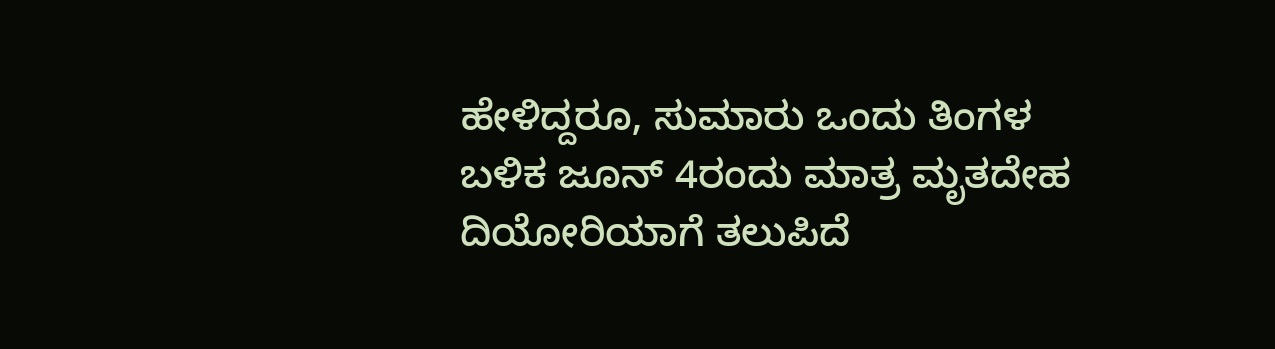ಹೇಳಿದ್ದರೂ, ಸುಮಾರು ಒಂದು ತಿಂಗಳ ಬಳಿಕ ಜೂನ್ 4ರಂದು ಮಾತ್ರ ಮೃತದೇಹ ದಿಯೋರಿಯಾಗೆ ತಲುಪಿದೆ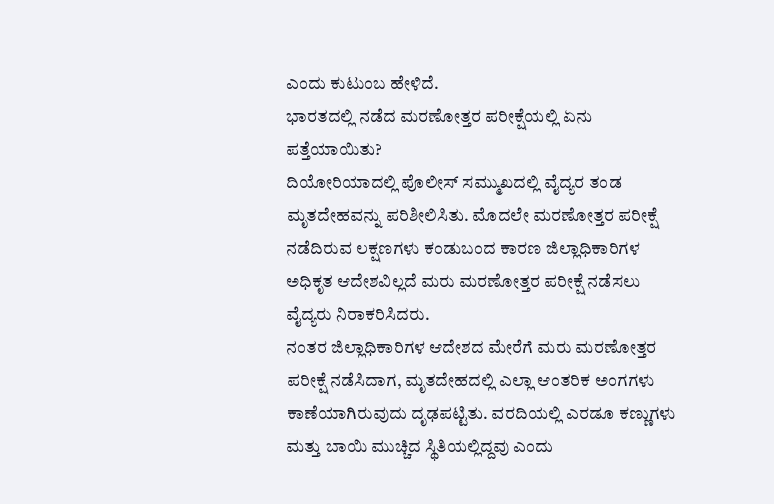ಎಂದು ಕುಟುಂಬ ಹೇಳಿದೆ.
ಭಾರತದಲ್ಲಿ ನಡೆದ ಮರಣೋತ್ತರ ಪರೀಕ್ಷೆಯಲ್ಲಿ ಏನು ಪತ್ತೆಯಾಯಿತು?
ದಿಯೋರಿಯಾದಲ್ಲಿ ಪೊಲೀಸ್ ಸಮ್ಮುಖದಲ್ಲಿ ವೈದ್ಯರ ತಂಡ ಮೃತದೇಹವನ್ನು ಪರಿಶೀಲಿಸಿತು. ಮೊದಲೇ ಮರಣೋತ್ತರ ಪರೀಕ್ಷೆ ನಡೆದಿರುವ ಲಕ್ಷಣಗಳು ಕಂಡುಬಂದ ಕಾರಣ ಜಿಲ್ಲಾಧಿಕಾರಿಗಳ ಅಧಿಕೃತ ಆದೇಶವಿಲ್ಲದೆ ಮರು ಮರಣೋತ್ತರ ಪರೀಕ್ಷೆ ನಡೆಸಲು ವೈದ್ಯರು ನಿರಾಕರಿಸಿದರು.
ನಂತರ ಜಿಲ್ಲಾಧಿಕಾರಿಗಳ ಆದೇಶದ ಮೇರೆಗೆ ಮರು ಮರಣೋತ್ತರ ಪರೀಕ್ಷೆ ನಡೆಸಿದಾಗ, ಮೃತದೇಹದಲ್ಲಿ ಎಲ್ಲಾ ಆಂತರಿಕ ಅಂಗಗಳು ಕಾಣೆಯಾಗಿರುವುದು ದೃಢಪಟ್ಟಿತು. ವರದಿಯಲ್ಲಿ ಎರಡೂ ಕಣ್ಣುಗಳು ಮತ್ತು ಬಾಯಿ ಮುಚ್ಚಿದ ಸ್ಥಿತಿಯಲ್ಲಿದ್ದವು ಎಂದು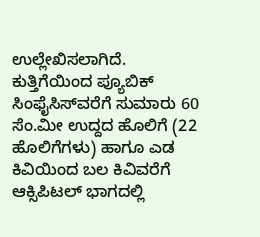ಉಲ್ಲೇಖಿಸಲಾಗಿದೆ. ಕುತ್ತಿಗೆಯಿಂದ ಪ್ಯೂಬಿಕ್ ಸಿಂಫೈಸಿಸ್‌ವರೆಗೆ ಸುಮಾರು 60 ಸೆಂ.ಮೀ ಉದ್ದದ ಹೊಲಿಗೆ (22 ಹೊಲಿಗೆಗಳು) ಹಾಗೂ ಎಡ ಕಿವಿಯಿಂದ ಬಲ ಕಿವಿವರೆಗೆ ಆಕ್ಸಿಪಿಟಲ್ ಭಾಗದಲ್ಲಿ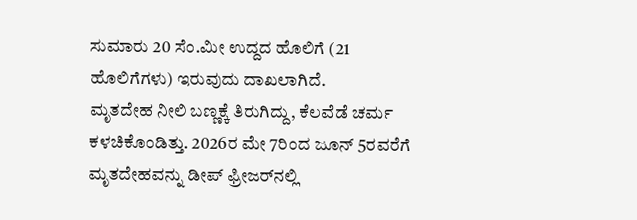ಸುಮಾರು 20 ಸೆಂ.ಮೀ ಉದ್ದದ ಹೊಲಿಗೆ (21 ಹೊಲಿಗೆಗಳು) ಇರುವುದು ದಾಖಲಾಗಿದೆ.
ಮೃತದೇಹ ನೀಲಿ ಬಣ್ಣಕ್ಕೆ ತಿರುಗಿದ್ದು, ಕೆಲವೆಡೆ ಚರ್ಮ ಕಳಚಿಕೊಂಡಿತ್ತು. 2026ರ ಮೇ 7ರಿಂದ ಜೂನ್ 5ರವರೆಗೆ ಮೃತದೇಹವನ್ನು ಡೀಪ್ ಫ್ರೀಜರ್‌ನಲ್ಲಿ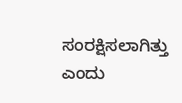ಸಂರಕ್ಷಿಸಲಾಗಿತ್ತು ಎಂದು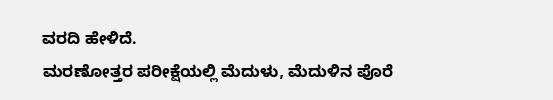ವರದಿ ಹೇಳಿದೆ.
ಮರಣೋತ್ತರ ಪರೀಕ್ಷೆಯಲ್ಲಿ ಮೆದುಳು, ಮೆದುಳಿನ ಪೊರೆ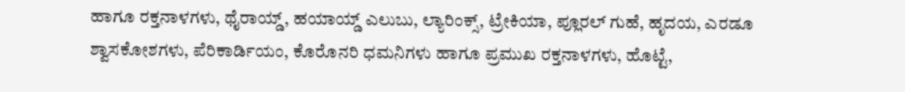ಹಾಗೂ ರಕ್ತನಾಳಗಳು, ಥೈರಾಯ್ಡ್, ಹಯಾಯ್ಡ್ ಎಲುಬು, ಲ್ಯಾರಿಂಕ್ಸ್, ಟ್ರೇಕಿಯಾ, ಪ್ಲೂರಲ್ ಗುಹೆ, ಹೃದಯ, ಎರಡೂ ಶ್ವಾಸಕೋಶಗಳು, ಪೆರಿಕಾರ್ಡಿಯಂ, ಕೊರೊನರಿ ಧಮನಿಗಳು ಹಾಗೂ ಪ್ರಮುಖ ರಕ್ತನಾಳಗಳು, ಹೊಟ್ಟೆ,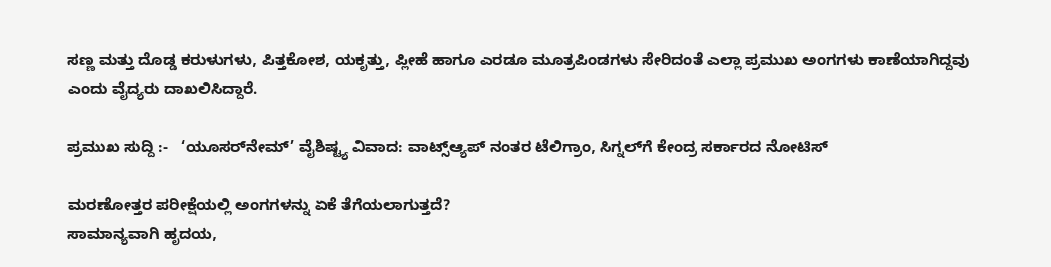ಸಣ್ಣ ಮತ್ತು ದೊಡ್ಡ ಕರುಳುಗಳು, ಪಿತ್ತಕೋಶ, ಯಕೃತ್ತು, ಪ್ಲೀಹೆ ಹಾಗೂ ಎರಡೂ ಮೂತ್ರಪಿಂಡಗಳು ಸೇರಿದಂತೆ ಎಲ್ಲಾ ಪ್ರಮುಖ ಅಂಗಗಳು ಕಾಣೆಯಾಗಿದ್ದವು ಎಂದು ವೈದ್ಯರು ದಾಖಲಿಸಿದ್ದಾರೆ.

ಪ್ರಮುಖ ಸುದ್ದಿ :-   ‘ಯೂಸರ್‌ನೇಮ್’ ವೈಶಿಷ್ಟ್ಯ ವಿವಾದ: ವಾಟ್ಸ್ಆ್ಯಪ್ ನಂತರ ಟೆಲಿಗ್ರಾಂ, ಸಿಗ್ನಲ್‌ಗೆ ಕೇಂದ್ರ ಸರ್ಕಾರದ ನೋಟಿಸ್

ಮರಣೋತ್ತರ ಪರೀಕ್ಷೆಯಲ್ಲಿ ಅಂಗಗಳನ್ನು ಏಕೆ ತೆಗೆಯಲಾಗುತ್ತದೆ?
ಸಾಮಾನ್ಯವಾಗಿ ಹೃದಯ,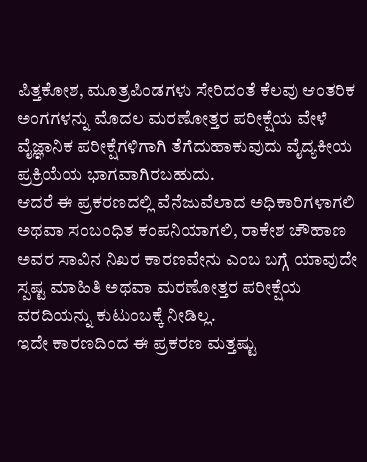ಪಿತ್ತಕೋಶ, ಮೂತ್ರಪಿಂಡಗಳು ಸೇರಿದಂತೆ ಕೆಲವು ಆಂತರಿಕ ಅಂಗಗಳನ್ನು ಮೊದಲ ಮರಣೋತ್ತರ ಪರೀಕ್ಷೆಯ ವೇಳೆ ವೈಜ್ಞಾನಿಕ ಪರೀಕ್ಷೆಗಳಿಗಾಗಿ ತೆಗೆದುಹಾಕುವುದು ವೈದ್ಯಕೀಯ ಪ್ರಕ್ರಿಯೆಯ ಭಾಗವಾಗಿರಬಹುದು.
ಆದರೆ ಈ ಪ್ರಕರಣದಲ್ಲಿ ವೆನೆಜುವೆಲಾದ ಅಧಿಕಾರಿಗಳಾಗಲಿ ಅಥವಾ ಸಂಬಂಧಿತ ಕಂಪನಿಯಾಗಲಿ, ರಾಕೇಶ ಚೌಹಾಣ ಅವರ ಸಾವಿನ ನಿಖರ ಕಾರಣವೇನು ಎಂಬ ಬಗ್ಗೆ ಯಾವುದೇ ಸ್ಪಷ್ಟ ಮಾಹಿತಿ ಅಥವಾ ಮರಣೋತ್ತರ ಪರೀಕ್ಷೆಯ ವರದಿಯನ್ನು ಕುಟುಂಬಕ್ಕೆ ನೀಡಿಲ್ಲ.
ಇದೇ ಕಾರಣದಿಂದ ಈ ಪ್ರಕರಣ ಮತ್ತಷ್ಟು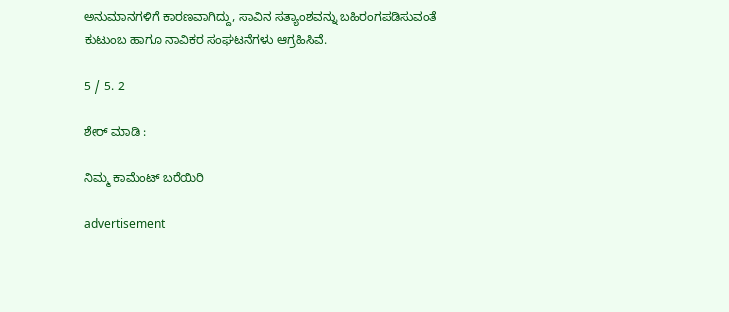ಅನುಮಾನಗಳಿಗೆ ಕಾರಣವಾಗಿದ್ದು, ಸಾವಿನ ಸತ್ಯಾಂಶವನ್ನು ಬಹಿರಂಗಪಡಿಸುವಂತೆ ಕುಟುಂಬ ಹಾಗೂ ನಾವಿಕರ ಸಂಘಟನೆಗಳು ಆಗ್ರಹಿಸಿವೆ.

5 / 5. 2

ಶೇರ್ ಮಾಡಿ :

ನಿಮ್ಮ ಕಾಮೆಂಟ್ ಬರೆಯಿರಿ

advertisement